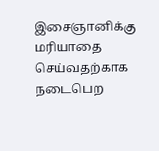இசைஞானிக்கு மரியாதை செய்வதற்காக நடைபெற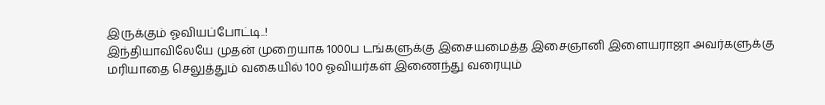இருக்கும் ஓவியப்போட்டி..!
இந்தியாவிலேயே முதன் முறையாக 1000ப டங்களுக்கு இசையமைத்த இசைஞானி இளையராஜா அவர்களுக்கு மரியாதை செலுத்தும் வகையில் 100 ஓவியர்கள் இணைந்து வரையும்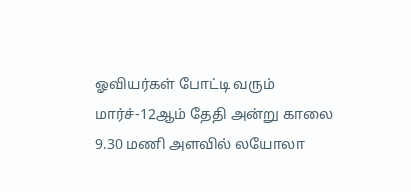ஓவியர்கள் போட்டி வரும் மார்ச்-12ஆம் தேதி அன்று காலை 9.30 மணி அளவில் லயோலா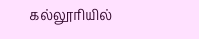கல்லூரியில்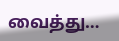வைத்து…